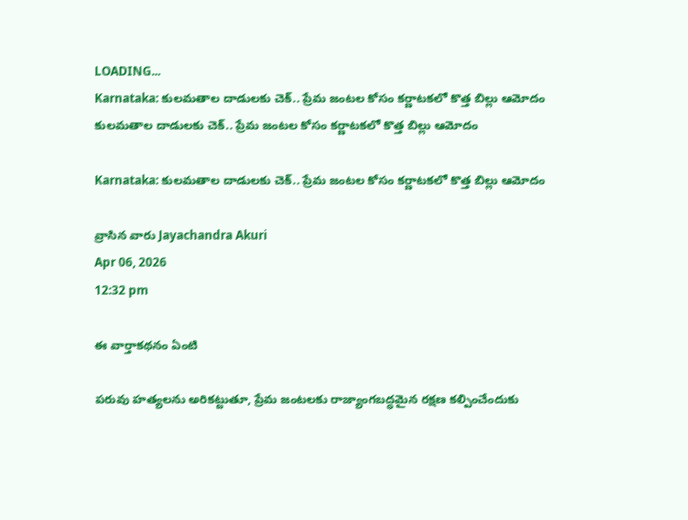LOADING...
Karnataka: కులమతాల దాడులకు చెక్.. ప్రేమ జంటల కోసం కర్ణాటకలో కొత్త బిల్లు ఆమోదం
కులమతాల దాడులకు చెక్.. ప్రేమ జంటల కోసం కర్ణాటకలో కొత్త బిల్లు ఆమోదం

Karnataka: కులమతాల దాడులకు చెక్.. ప్రేమ జంటల కోసం కర్ణాటకలో కొత్త బిల్లు ఆమోదం

వ్రాసిన వారు Jayachandra Akuri
Apr 06, 2026
12:32 pm

ఈ వార్తాకథనం ఏంటి

పరువు హత్యలను అరికట్టుతూ, ప్రేమ జంటలకు రాజ్యాంగబద్ధమైన రక్షణ కల్పించేందుకు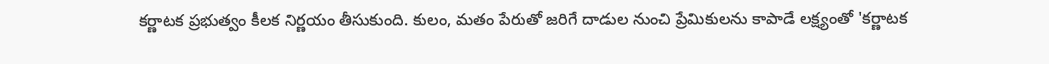కర్ణాటక ప్రభుత్వం కీలక నిర్ణయం తీసుకుంది. కులం, మతం పేరుతో జరిగే దాడుల నుంచి ప్రేమికులను కాపాడే లక్ష్యంతో 'కర్ణాటక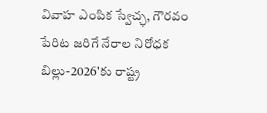వివాహ ఎంపిక స్వేచ్ఛ, గౌరవం పేరిట జరిగే నేరాల నిరోధక బిల్లు-2026'కు రాష్ట్ర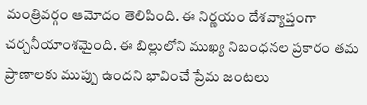మంత్రివర్గం ఆమోదం తెలిపింది. ఈ నిర్ణయం దేశవ్యాప్తంగా చర్చనీయాంశమైంది. ఈ బిల్లులోని ముఖ్య నిబంధనల ప్రకారం తమ ప్రాణాలకు ముప్పు ఉందని భావించే ప్రేమ జంటలు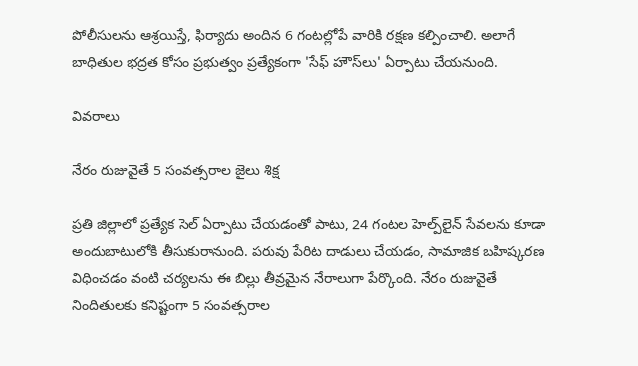పోలీసులను ఆశ్రయిస్తే, ఫిర్యాదు అందిన 6 గంటల్లోపే వారికి రక్షణ కల్పించాలి. అలాగే బాధితుల భద్రత కోసం ప్రభుత్వం ప్రత్యేకంగా 'సేఫ్ హౌస్‌లు' ఏర్పాటు చేయనుంది.

వివరాలు

నేరం రుజువైతే 5 సంవత్సరాల జైలు శిక్ష

ప్రతి జిల్లాలో ప్రత్యేక సెల్ ఏర్పాటు చేయడంతో పాటు, 24 గంటల హెల్ప్‌లైన్ సేవలను కూడా అందుబాటులోకి తీసుకురానుంది. పరువు పేరిట దాడులు చేయడం, సామాజిక బహిష్కరణ విధించడం వంటి చర్యలను ఈ బిల్లు తీవ్రమైన నేరాలుగా పేర్కొంది. నేరం రుజువైతే నిందితులకు కనిష్టంగా 5 సంవత్సరాల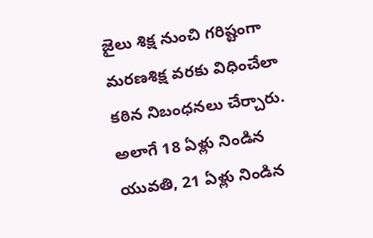జైలు శిక్ష నుంచి గరిష్టంగా మరణశిక్ష వరకు విధించేలా కఠిన నిబంధనలు చేర్చారు. అలాగే 18 ఏళ్లు నిండిన యువతి, 21 ఏళ్లు నిండిన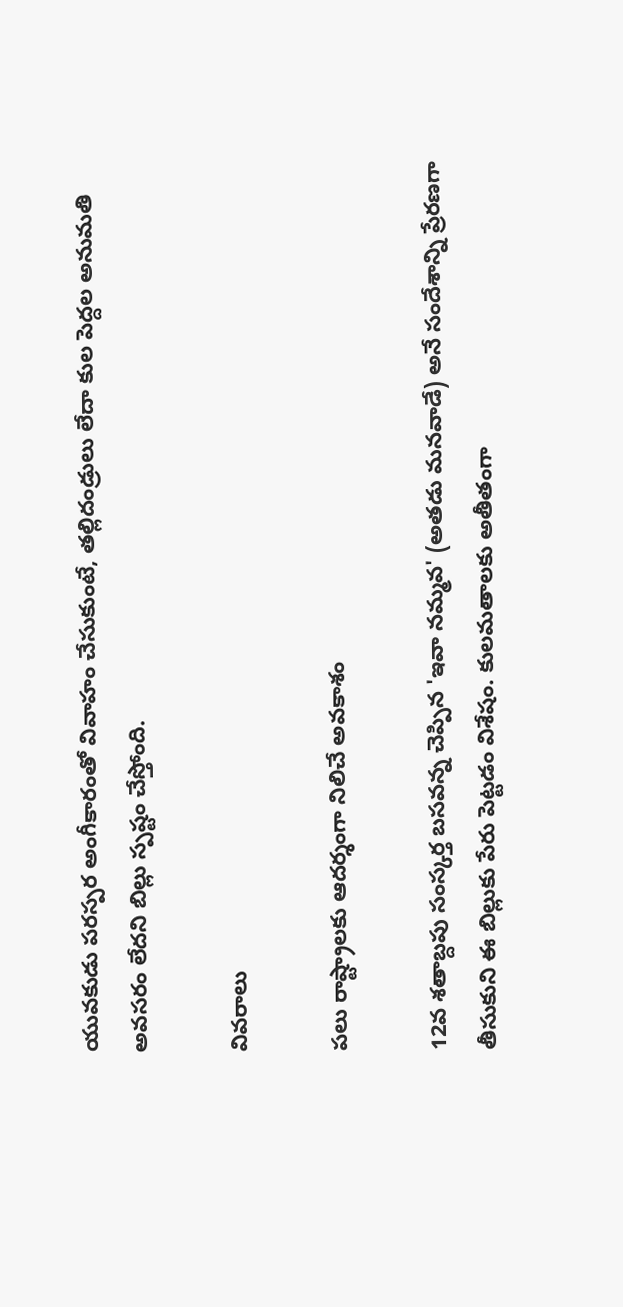యువకుడు పరస్పర అంగీకారంతో వివాహం చేసుకుంటే, తల్లిదండ్రులు లేదా కుల పెద్దల అనుమతి అవసరం లేదని బిల్లు స్పష్టం చేస్తోంది.

వివరాలు

పలు రాష్ట్రాలకు ఆదర్శంగా నిలిచే అవకాశం

12వ శతాబ్దపు సంస్కర్త బసవన్న చెప్పిన 'ఇవా నమ్మవ' (అతడు మనవాడే) అనే సందేశాన్ని ప్రేరణగా తీసుకుని ఈ బిల్లుకు పేరు పెట్టడం విశేషం. కులమతాలకు అతీతంగా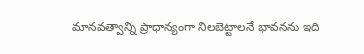మానవత్వాన్ని ప్రాధాన్యంగా నిలబెట్టాలనే భావనను ఇది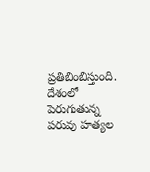ప్రతిబింబిస్తుంది. దేశంలో పెరుగుతున్న పరువు హత్యల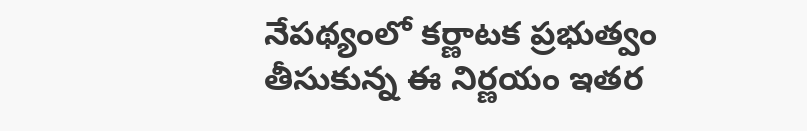నేపథ్యంలో కర్ణాటక ప్రభుత్వం తీసుకున్న ఈ నిర్ణయం ఇతర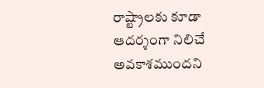రాష్ట్రాలకు కూడా ఆదర్శంగా నిలిచే అవకాశముందని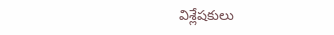విశ్లేషకులు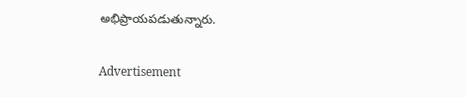అభిప్రాయపడుతున్నారు.

Advertisement